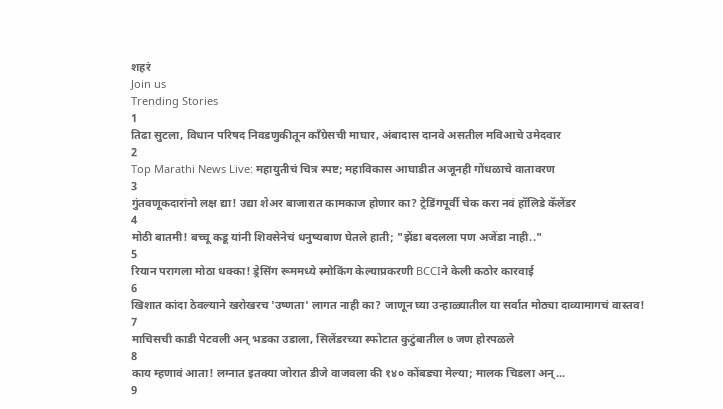शहरं
Join us
Trending Stories
1
तिढा सुटला, विधान परिषद निवडणुकीतून काँग्रेसची माघार, अंबादास दानवे असतील मविआचे उमेदवार
2
Top Marathi News Live: महायुतीचं चित्र स्पष्ट; महाविकास आघाडीत अजूनही गोंधळाचे वातावरण
3
गुंतवणूकदारांनो लक्ष द्या! उद्या शेअर बाजारात कामकाज होणार का? ट्रेडिंगपूर्वी चेक करा नवं हॉलिडे कॅलेंडर
4
मोठी बातमी! बच्चू कडू यांनी शिवसेनेचं धनुष्यबाण घेतले हाती; "झेंडा बदलला पण अजेंडा नाही.."
5
रियान परागला मोठा धक्का! ड्रेसिंग रूममध्ये स्मोकिंग केल्याप्रकरणी BCCIने केली कठोर कारवाई
6
खिशात कांदा ठेवल्याने खरोखरच 'उष्णता' लागत नाही का? जाणून घ्या उन्हाळ्यातील या सर्वात मोठ्या दाव्यामागचं वास्तव!
7
माचिसची काडी पेटवली अन् भडका उडाला, सिलेंडरच्या स्फोटात कुटुंबातील ७ जण होरपळले
8
काय म्हणावं आता! लग्नात इतक्या जोरात डीजे वाजवला की १४० कोंबड्या मेल्या; मालक चिडला अन्...
9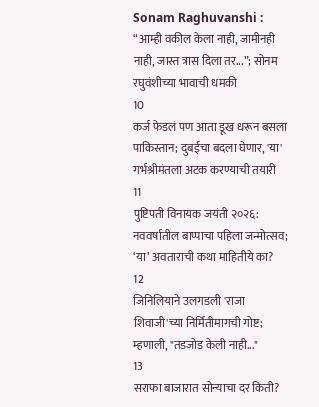Sonam Raghuvanshi : “आम्ही वकील केला नाही, जामीनही नाही, जास्त त्रास दिला तर...”; सोनम रघुवंशीच्या भावाची धमकी
10
कर्ज फेडलं पण आता डूख धरून बसला पाकिस्तान; दुबईचा बदला घेणार, 'या' गर्भश्रीमंतला अटक करण्याची तयारी
11
पुष्टिपती विनायक जयंती २०२६: नववर्षातील बाप्पाचा पहिला जन्मोत्सव; ‘या’ अवताराची कथा माहितीये का?
12
जिनिलियाने उलगडली 'राजा शिवाजी'च्या निर्मितीमागची गोष्ट; म्हणाली, "तडजोड केली नाही..."
13
सराफा बाजारात सोन्याचा दर किती?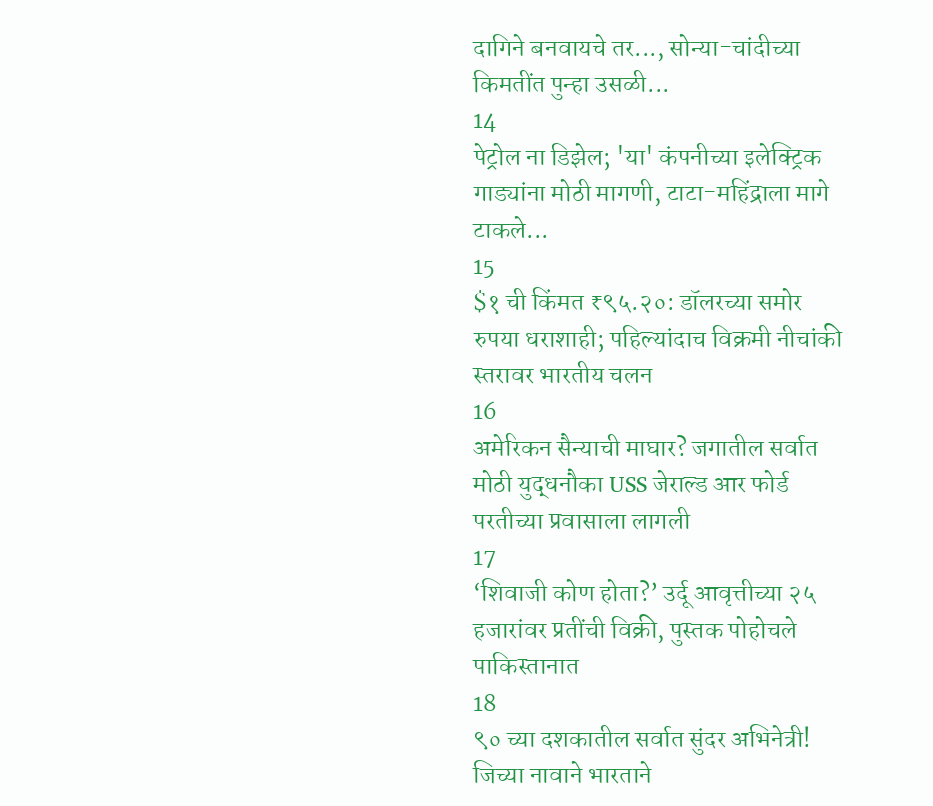दागिने बनवायचे तर..., सोन्या-चांदीच्या किमतींत पुन्हा उसळी...
14
पेट्रोल ना डिझेल; 'या' कंपनीच्या इलेक्ट्रिक गाड्यांना मोठी मागणी, टाटा-महिंद्राला मागे टाकले...
15
$१ ची किंमत ₹९५.२०: डॉलरच्या समोर रुपया धराशाही; पहिल्यांदाच विक्रमी नीचांकी स्तरावर भारतीय चलन
16
अमेरिकन सैन्याची माघार? जगातील सर्वात मोठी युद्धनौका USS जेराल्ड आर फोर्ड परतीच्या प्रवासाला लागली
17
‘शिवाजी कोण होता?’ उर्दू आवृत्तीच्या २५ हजारांवर प्रतींची विक्री, पुस्तक पोहोचले पाकिस्तानात
18
९० च्या दशकातील सर्वात सुंदर अभिनेत्री! जिच्या नावाने भारताने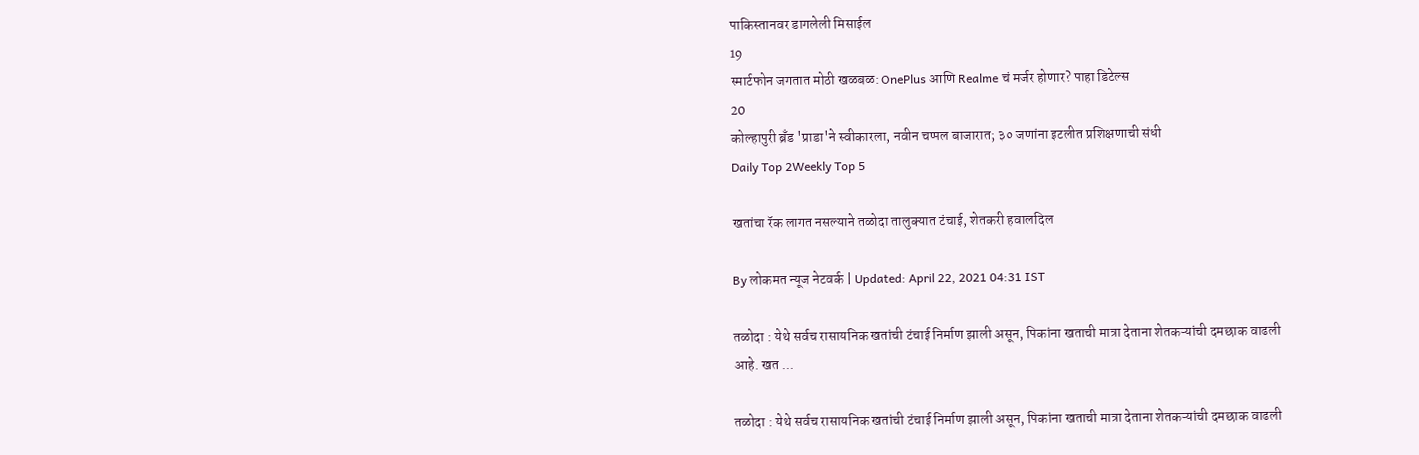पाकिस्तानवर डागलेली मिसाईल
19
स्मार्टफोन जगतात मोठी खळबळ: OnePlus आणि Realme चं मर्जर होणार? पाहा डिटेल्स
20
कोल्हापुरी ब्रँड 'प्राडा'ने स्वीकारला, नवीन चप्पल बाजारात; ३० जणांना इटलीत प्रशिक्षणाची संधी
Daily Top 2Weekly Top 5

खतांचा रॅक लागत नसल्याने तळोदा तालुक्यात टंचाई, शेतकरी हवालदिल

By लोकमत न्यूज नेटवर्क | Updated: April 22, 2021 04:31 IST

तळोदा : येथे सर्वच रासायनिक खतांची टंचाई निर्माण झाली असून, पिकांना खताची मात्रा देताना शेतकऱ्यांची दमछाक वाढली आहे. खत ...

तळोदा : येथे सर्वच रासायनिक खतांची टंचाई निर्माण झाली असून, पिकांना खताची मात्रा देताना शेतकऱ्यांची दमछाक वाढली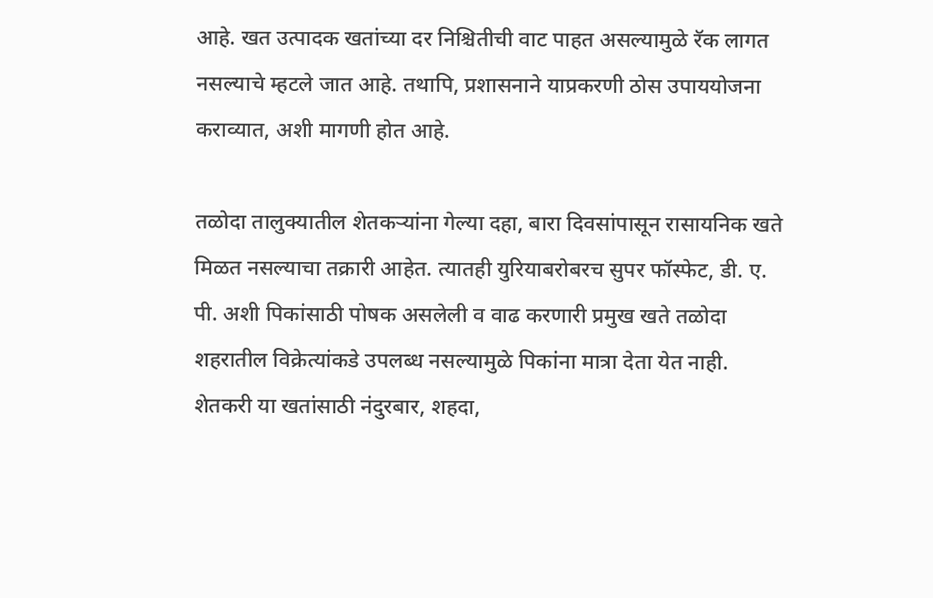आहे. खत उत्पादक खतांच्या दर निश्चितीची वाट पाहत असल्यामुळे रॅक लागत नसल्याचे म्हटले जात आहे. तथापि, प्रशासनाने याप्रकरणी ठोस उपाययोजना कराव्यात, अशी मागणी होत आहे.

तळोदा तालुक्यातील शेतकऱ्यांना गेल्या दहा, बारा दिवसांपासून रासायनिक खते मिळत नसल्याचा तक्रारी आहेत. त्यातही युरियाबरोबरच सुपर फॉस्फेट, डी. ए. पी. अशी पिकांसाठी पोषक असलेली व वाढ करणारी प्रमुख खते तळोदा शहरातील विक्रेत्यांकडे उपलब्ध नसल्यामुळे पिकांना मात्रा देता येत नाही. शेतकरी या खतांसाठी नंदुरबार, शहदा,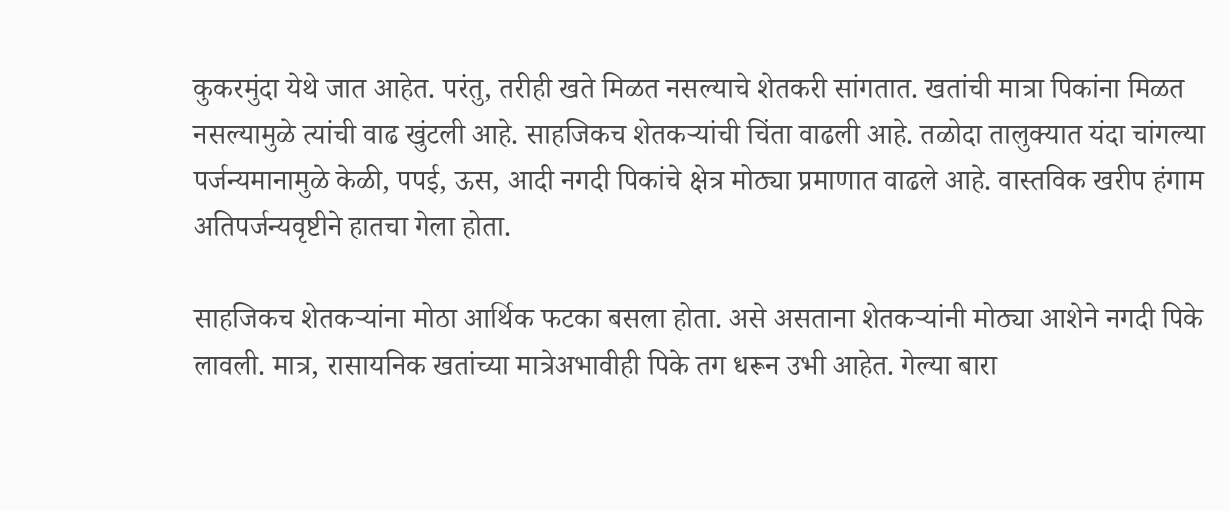कुकरमुंदा येथे जात आहेत. परंतु, तरीही खते मिळत नसल्याचे शेतकरी सांगतात. खतांची मात्रा पिकांना मिळत नसल्यामुळे त्यांची वाढ खुंटली आहे. साहजिकच शेतकऱ्यांची चिंता वाढली आहे. तळोदा तालुक्यात यंदा चांगल्या पर्जन्यमानामुळे केळी, पपई, ऊस, आदी नगदी पिकांचे क्षेत्र मोठ्या प्रमाणात वाढले आहे. वास्तविक खरीप हंगाम अतिपर्जन्यवृष्टीने हातचा गेला होता.

साहजिकच शेतकऱ्यांना मोठा आर्थिक फटका बसला होता. असे असताना शेतकऱ्यांनी मोठ्या आशेने नगदी पिके लावली. मात्र, रासायनिक खतांच्या मात्रेअभावीही पिके तग धरून उभी आहेत. गेल्या बारा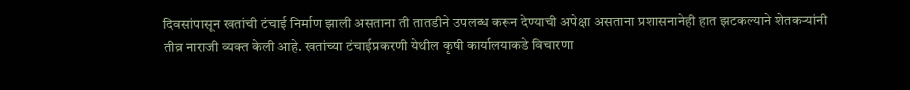दिवसांपासून खतांची टंचाई निर्माण झाली असताना ती तातडीने उपलब्ध करून देण्याची अपेक्षा असताना प्रशासनानेही हात झटकल्याने शेतकऱ्यांनी तीव्र नाराजी व्यक्त केली आहे. खतांच्या टंचाईप्रकरणी येथील कृषी कार्यालयाकडे विचारणा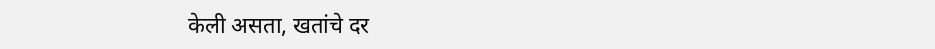केली असता, खतांचे दर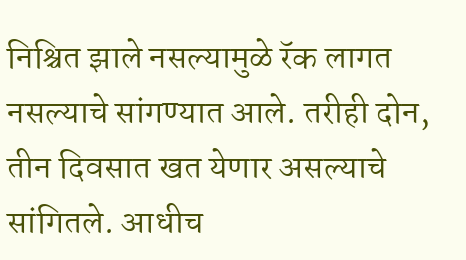निश्चित झाले नसल्यामुळे रॅक लागत नसल्याचे सांगण्यात आले. तरीही दोन, तीन दिवसात खत येणार असल्याचे सांगितले. आधीच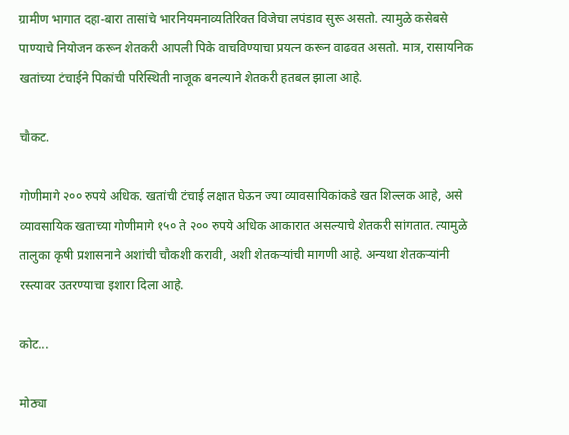ग्रामीण भागात दहा-बारा तासांचे भारनियमनाव्यतिरिक्त विजेचा लपंडाव सुरू असतो. त्यामुळे कसेबसे पाण्याचे नियोजन करून शेतकरी आपली पिके वाचविण्याचा प्रयत्न करून वाढवत असतो. मात्र, रासायनिक खतांच्या टंचाईने पिकांची परिस्थिती नाजूक बनल्याने शेतकरी हतबल झाला आहे.

चौकट.

गोणीमागे २०० रुपये अधिक. खतांची टंचाई लक्षात घेऊन ज्या व्यावसायिकांकडे खत शिल्लक आहे, असे व्यावसायिक खताच्या गोणीमागे १५० ते २०० रुपये अधिक आकारात असल्याचे शेतकरी सांगतात. त्यामुळे तालुका कृषी प्रशासनाने अशांची चौकशी करावी, अशी शेतकऱ्यांची मागणी आहे. अन्यथा शेतकऱ्यांनी रस्त्यावर उतरण्याचा इशारा दिला आहे.

कोट...

मोठ्या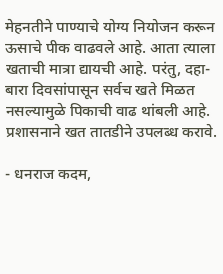मेहनतीने पाण्याचे योग्य नियोजन करून ऊसाचे पीक वाढवले आहे. आता त्याला खताची मात्रा द्यायची आहे. परंतु, दहा-बारा दिवसांपासून सर्वच खते मिळत नसल्यामुळे पिकाची वाढ थांबली आहे. प्रशासनाने खत तातडीने उपलब्ध करावे.

- धनराज कदम,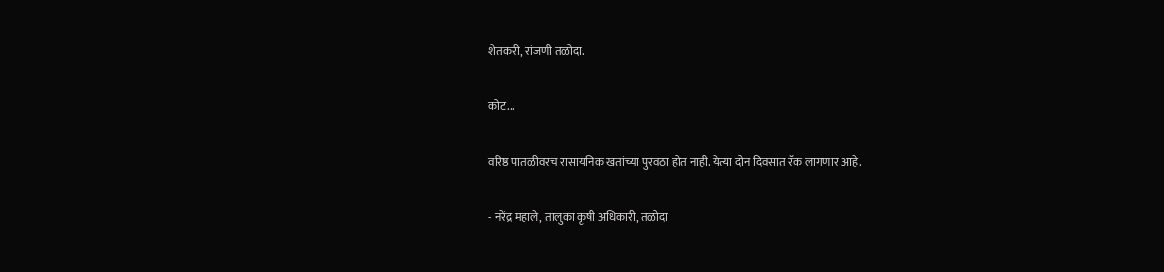शेतकरी, रांजणी तळोदा.

कोट...

वरिष्ठ पातळीवरच रासायनिक खतांच्या पुरवठा होत नाही. येत्या दोन दिवसात रॅक लागणार आहे.

- नरेंद्र महाले, तालुका कृषी अधिकारी, तळोदा